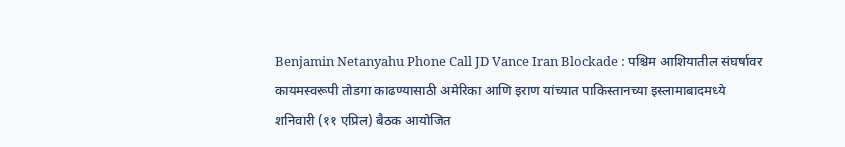Benjamin Netanyahu Phone Call JD Vance Iran Blockade : पश्चिम आशियातील संघर्षावर कायमस्वरूपी तोडगा काढण्यासाठी अमेरिका आणि इराण यांच्यात पाकिस्तानच्या इस्लामाबादमध्ये शनिवारी (११ एप्रिल) बैठक आयोजित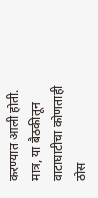करण्यात आली होती. मात्र, या बैठकीतून वाटाघाटीचा कोणताही ठोस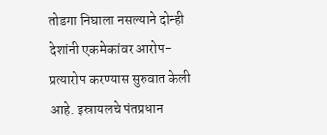तोडगा निघाला नसल्याने दोन्ही देशांनी एकमेकांवर आरोप-प्रत्यारोप करण्यास सुरुवात केली आहे. इस्रायलचे पंतप्रधान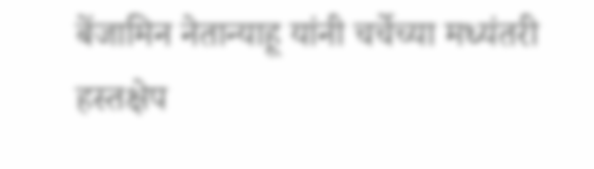बेंजामिन नेतान्याहू यांनी चर्चेच्या मध्यंतरी हस्तक्षेप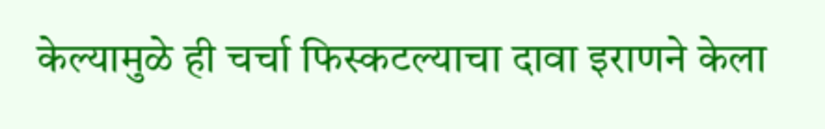केल्यामुळे ही चर्चा फिस्कटल्याचा दावा इराणने केला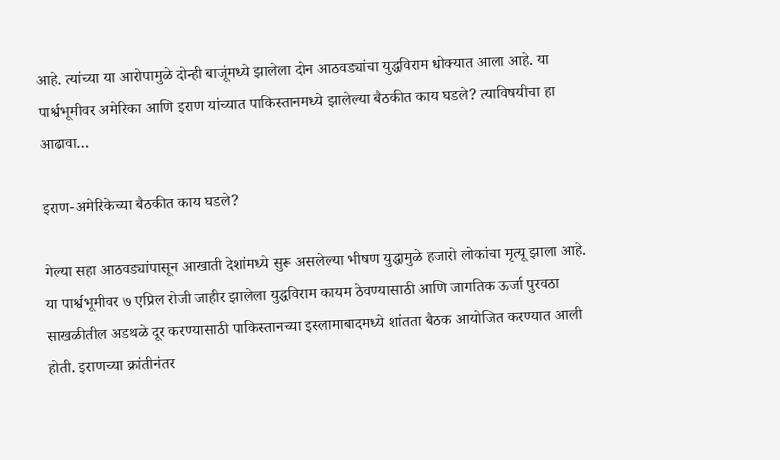आहे. त्यांच्या या आरोपामुळे दोन्ही बाजूंमध्ये झालेला दोन आठवड्यांचा युद्धविराम धोक्यात आला आहे. या पार्श्वभूमीवर अमेरिका आणि इराण यांच्यात पाकिस्तानमध्ये झालेल्या बैठकीत काय घडले? त्याविषयीचा हा आढावा…

इराण-अमेरिकेच्या बैठकीत काय घडले?

गेल्या सहा आठवड्यांपासून आखाती देशांमध्ये सुरू असलेल्या भीषण युद्धामुळे हजारो लोकांचा मृत्यू झाला आहे. या पार्श्वभूमीवर ७ एप्रिल रोजी जाहीर झालेला युद्धविराम कायम ठेवण्यासाठी आणि जागतिक ऊर्जा पुरवठा साखळीतील अडथळे दूर करण्यासाठी पाकिस्तानच्या इस्लामाबादमध्ये शांतता बैठक आयोजित करण्यात आली होती. इराणच्या क्रांतीनंतर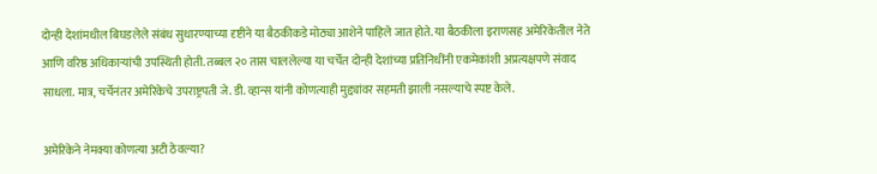दोन्ही देशांमधील बिघडलेले संबंध सुधारण्याच्या दृष्टीने या बैठकीकडे मोठ्या आशेने पाहिले जात होते. या बैठकीला इराणसह अमेरिकेतील नेते आणि वरिष्ठ अधिकाऱ्यांची उपस्थिती होती. तब्बल २० तास चाललेल्या या चर्चेत दोन्ही देशांच्या प्रतिनिधींनी एकमेकांशी अप्रत्यक्षपणे संवाद साधला. मात्र, चर्चेनंतर अमेरिकेचे उपराष्ट्रपती जे. डी. व्हान्स यांनी कोणत्याही मुद्द्यांवर सहमती झाली नसल्याचे स्पष्ट केले.

अमेरिकेने नेमक्या कोणत्या अटी ठेवल्या?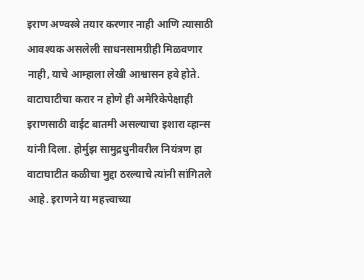इराण अण्वस्त्रे तयार करणार नाही आणि त्यासाठी आवश्यक असलेली साधनसामग्रीही मिळवणार नाही, याचे आम्हाला लेखी आश्वासन हवे होते. वाटाघाटीचा करार न होणे ही अमेरिकेपेक्षाही इराणसाठी वाईट बातमी असल्याचा इशारा व्हान्स यांनी दिला. होर्मुझ सामुद्रधुनीवरील नियंत्रण हा वाटाघाटीत कळीचा मुद्दा ठरल्याचे त्यांनी सांगितले आहे. इराणने या महत्त्वाच्या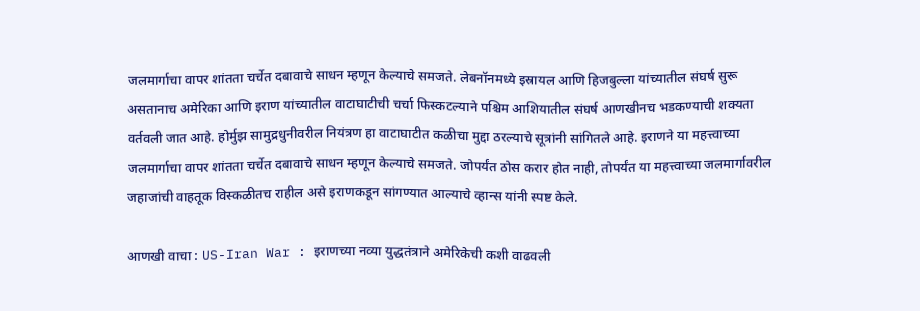जलमार्गाचा वापर शांतता चर्चेत दबावाचे साधन म्हणून केल्याचे समजते. लेबनॉनमध्ये इस्रायल आणि हिजबुल्ला यांच्यातील संघर्ष सुरू असतानाच अमेरिका आणि इराण यांच्यातील वाटाघाटीची चर्चा फिस्कटल्याने पश्चिम आशियातील संघर्ष आणखीनच भडकण्याची शक्यता वर्तवली जात आहे. होर्मुझ सामुद्रधुनीवरील नियंत्रण हा वाटाघाटीत कळीचा मुद्दा ठरल्याचे सूत्रांनी सांगितले आहे. इराणने या महत्त्वाच्या जलमार्गाचा वापर शांतता चर्चेत दबावाचे साधन म्हणून केल्याचे समजते. जोपर्यंत ठोस करार होत नाही, तोपर्यंत या महत्त्वाच्या जलमार्गावरील जहाजांची वाहतूक विस्कळीतच राहील असे इराणकडून सांगण्यात आल्याचे व्हान्स यांनी स्पष्ट केले.

आणखी वाचा : US-Iran War : इराणच्या नव्या युद्धतंत्राने अमेरिकेची कशी वाढवली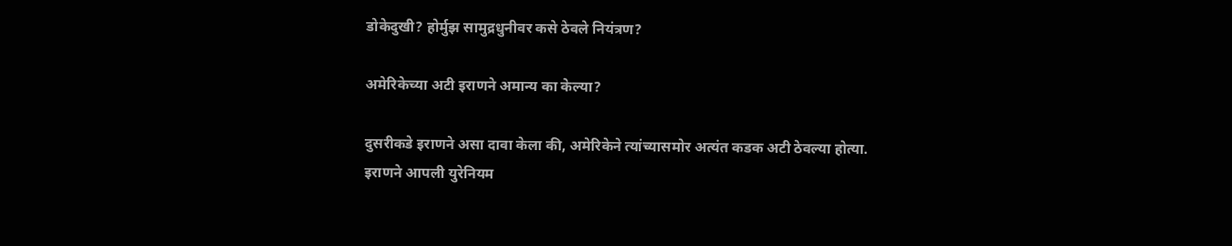डोकेदुखी? होर्मुझ सामुद्रधुनीवर कसे ठेवले नियंत्रण?

अमेरिकेच्या अटी इराणने अमान्य का केल्या?

दुसरीकडे इराणने असा दावा केला की, अमेरिकेने त्यांच्यासमोर अत्यंत कडक अटी ठेवल्या होत्या. इराणने आपली युरेनियम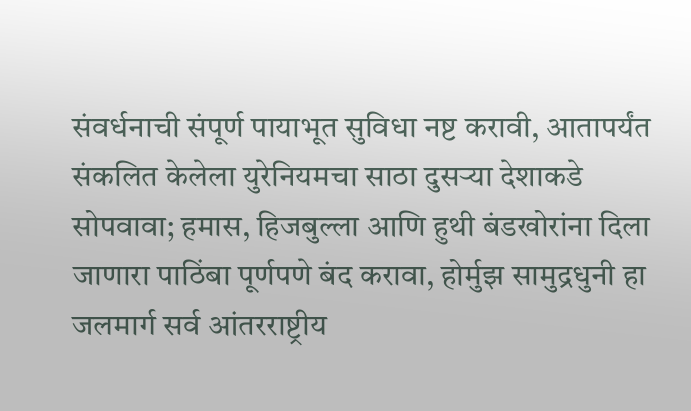संवर्धनाची संपूर्ण पायाभूत सुविधा नष्ट करावी, आतापर्यंत संकलित केलेला युरेनियमचा साठा दुसऱ्या देशाकडे सोपवावा; हमास, हिजबुल्ला आणि हुथी बंडखोरांना दिला जाणारा पाठिंबा पूर्णपणे बंद करावा, होर्मुझ सामुद्रधुनी हा जलमार्ग सर्व आंतरराष्ट्रीय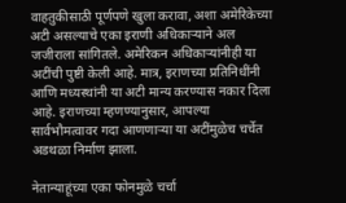वाहतुकीसाठी पूर्णपणे खुला करावा, अशा अमेरिकेच्या अटी असल्याचे एका इराणी अधिकाऱ्याने अल जजीराला सांगितले. अमेरिकन अधिकाऱ्यांनीही या अटींची पुष्टी केली आहे. मात्र, इराणच्या प्रतिनिधींनी आणि मध्यस्थांनी या अटी मान्य करण्यास नकार दिला आहे. इराणच्या म्हणण्यानुसार, आपल्या सार्वभौमत्वावर गदा आणणाऱ्या या अटींमुळेच चर्चेत अडथळा निर्माण झाला.

नेतान्याहूंच्या एका फोनमुळे चर्चा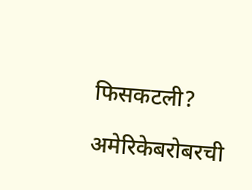फिसकटली?

अमेरिकेबरोबरची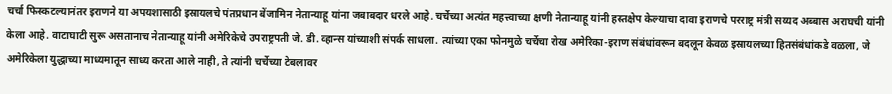चर्चा फिस्कटल्यानंतर इराणने या अपयशासाठी इस्रायलचे पंतप्रधान बेंजामिन नेतान्याहू यांना जबाबदार धरले आहे. चर्चेच्या अत्यंत महत्त्वाच्या क्षणी नेतान्याहू यांनी हस्तक्षेप केल्याचा दावा इराणचे परराष्ट्र मंत्री सय्यद अब्बास अराघची यांनी केला आहे. वाटाघाटी सुरू असतानाच नेतान्याहू यांनी अमेरिकेचे उपराष्ट्रपती जे. डी. व्हान्स यांच्याशी संपर्क साधला. त्यांच्या एका फोनमुळे चर्चेचा रोख अमेरिका-इराण संबंधांवरून बदलून केवळ इस्रायलच्या हितसंबंधांकडे वळला, जे अमेरिकेला युद्धाच्या माध्यमातून साध्य करता आले नाही, ते त्यांनी चर्चेच्या टेबलावर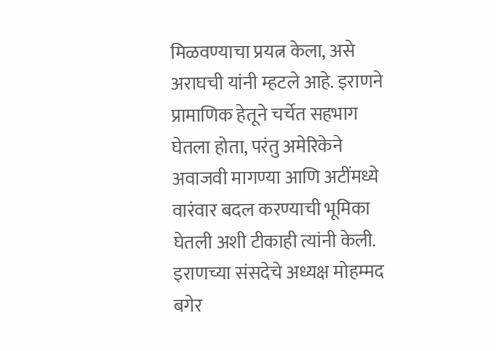मिळवण्याचा प्रयत्न केला, असे अराघची यांनी म्हटले आहे. इराणने प्रामाणिक हेतूने चर्चेत सहभाग घेतला होता, परंतु अमेरिकेने अवाजवी मागण्या आणि अटींमध्ये वारंवार बदल करण्याची भूमिका घेतली अशी टीकाही त्यांनी केली. इराणच्या संसदेचे अध्यक्ष मोहम्मद बगेर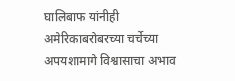घालिबाफ यांनीही अमेरिकाबरोबरच्या चर्चेच्या अपयशामागे विश्वासाचा अभाव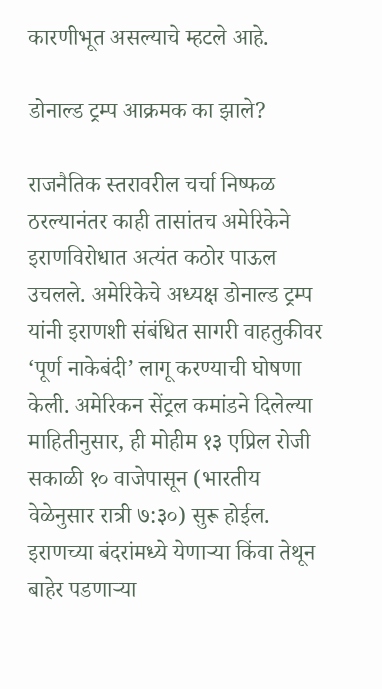कारणीभूत असल्याचे म्हटले आहे.

डोनाल्ड ट्रम्प आक्रमक का झाले?

राजनैतिक स्तरावरील चर्चा निष्फळ ठरल्यानंतर काही तासांतच अमेरिकेने इराणविरोधात अत्यंत कठोर पाऊल उचलले. अमेरिकेचे अध्यक्ष डोनाल्ड ट्रम्प यांनी इराणशी संबंधित सागरी वाहतुकीवर ‘पूर्ण नाकेबंदी’ लागू करण्याची घोषणा केली. अमेरिकन सेंट्रल कमांडने दिलेल्या माहितीनुसार, ही मोहीम १३ एप्रिल रोजी सकाळी १० वाजेपासून (भारतीय वेळेनुसार रात्री ७:३०) सुरू होईल. इराणच्या बंदरांमध्ये येणाऱ्या किंवा तेथून बाहेर पडणाऱ्या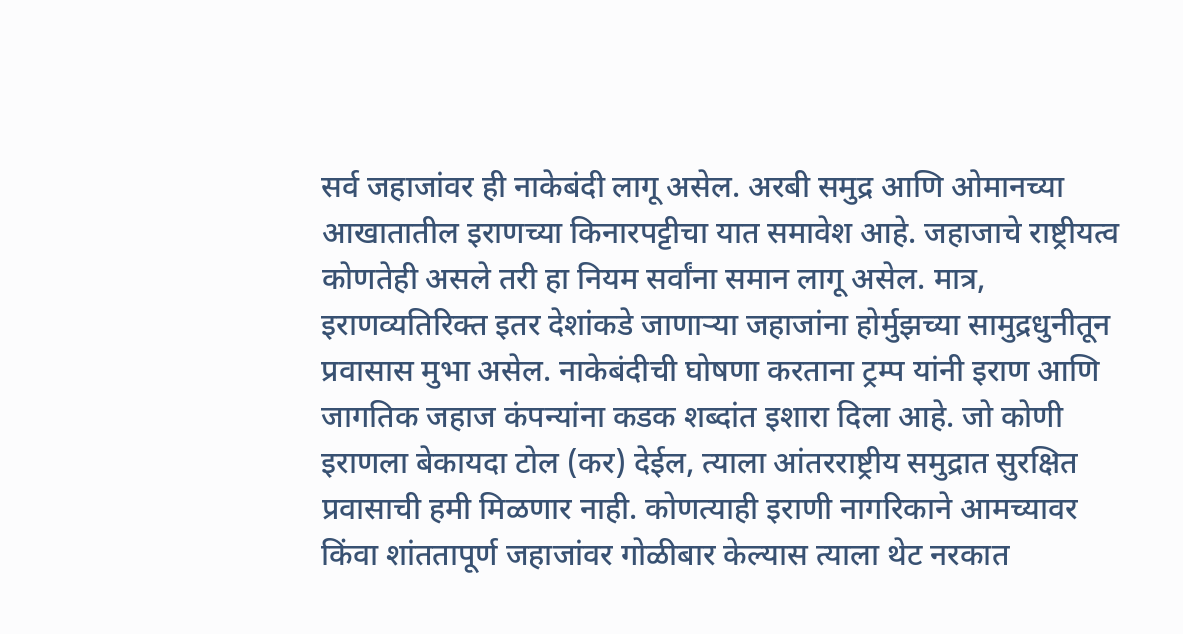सर्व जहाजांवर ही नाकेबंदी लागू असेल. अरबी समुद्र आणि ओमानच्या आखातातील इराणच्या किनारपट्टीचा यात समावेश आहे. जहाजाचे राष्ट्रीयत्व कोणतेही असले तरी हा नियम सर्वांना समान लागू असेल. मात्र, इराणव्यतिरिक्त इतर देशांकडे जाणाऱ्या जहाजांना होर्मुझच्या सामुद्रधुनीतून प्रवासास मुभा असेल. नाकेबंदीची घोषणा करताना ट्रम्प यांनी इराण आणि जागतिक जहाज कंपन्यांना कडक शब्दांत इशारा दिला आहे. जो कोणी इराणला बेकायदा टोल (कर) देईल, त्याला आंतरराष्ट्रीय समुद्रात सुरक्षित प्रवासाची हमी मिळणार नाही. कोणत्याही इराणी नागरिकाने आमच्यावर किंवा शांततापूर्ण जहाजांवर गोळीबार केल्यास त्याला थेट नरकात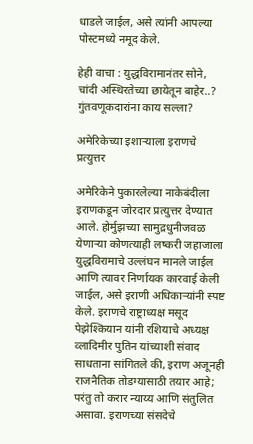धाडले जाईल, असे त्यांनी आपल्या पोस्टमध्ये नमूद केले.

हेही वाचा : युद्धविरामानंतर सोने, चांदी अस्थिरतेच्या छायेतून बाहेर..? गुंतवणूकदारांना काय सल्ला?

अमेरिकेच्या इशाऱ्याला इराणचे प्रत्युत्तर

अमेरिकेने पुकारलेल्या नाकेबंदीला इराणकडून जोरदार प्रत्युत्तर देण्यात आले. होर्मुझच्या सामुद्रधुनीजवळ येणाऱ्या कोणत्याही लष्करी जहाजाला युद्धविरामाचे उल्लंघन मानले जाईल आणि त्यावर निर्णायक कारवाई केली जाईल, असे इराणी अधिकाऱ्यांनी स्पष्ट केले. इराणचे राष्ट्राध्यक्ष मसूद पेझेश्कियान यांनी रशियाचे अध्यक्ष व्लादिमीर पुतिन यांच्याशी संवाद साधताना सांगितले की, इराण अजूनही राजनैतिक तोडग्यासाठी तयार आहे; परंतु तो करार न्याय्य आणि संतुलित असावा. इराणच्या संसदेचे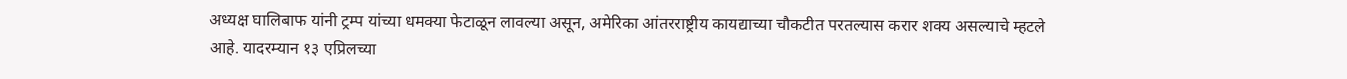अध्यक्ष घालिबाफ यांनी ट्रम्प यांच्या धमक्या फेटाळून लावल्या असून, अमेरिका आंतरराष्ट्रीय कायद्याच्या चौकटीत परतल्यास करार शक्य असल्याचे म्हटले आहे. यादरम्यान १३ एप्रिलच्या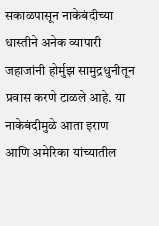सकाळपासून नाकेबंदीच्या धास्तीने अनेक व्यापारी जहाजांनी होर्मुझ सामुद्रधुनीतून प्रवास करणे टाळले आहे. या नाकेबंदीमुळे आता इराण आणि अमेरिका यांच्यातील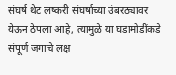संघर्ष थेट लष्करी संघर्षाच्या उंबरठ्यावर येऊन ठेपला आहे, त्यामुळे या घडामोडींकडे संपूर्ण जगाचे लक्ष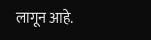लागून आहे.